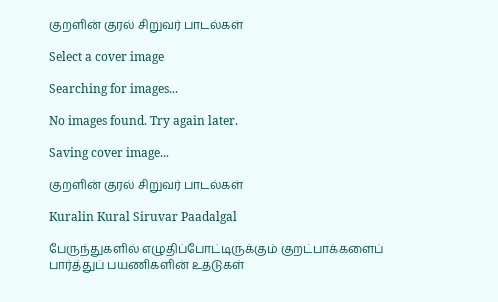குறளின் குரல் சிறுவர் பாடல்கள்

Select a cover image

Searching for images...

No images found. Try again later.

Saving cover image...

குறளின் குரல் சிறுவர் பாடல்கள்

Kuralin Kural Siruvar Paadalgal

பேருந்துகளில் எழுதிப்போட்டிருக்கும் குறட்பாக்களைப் பார்த்துப் பயணிகளின் உதடுகள்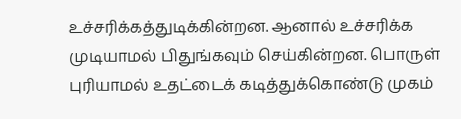உச்சரிக்கத்துடிக்கின்றன. ஆனால் உச்சரிக்க முடியாமல் பிதுங்கவும் செய்கின்றன. பொருள் புரியாமல் உதட்டைக் கடித்துக்கொண்டு முகம்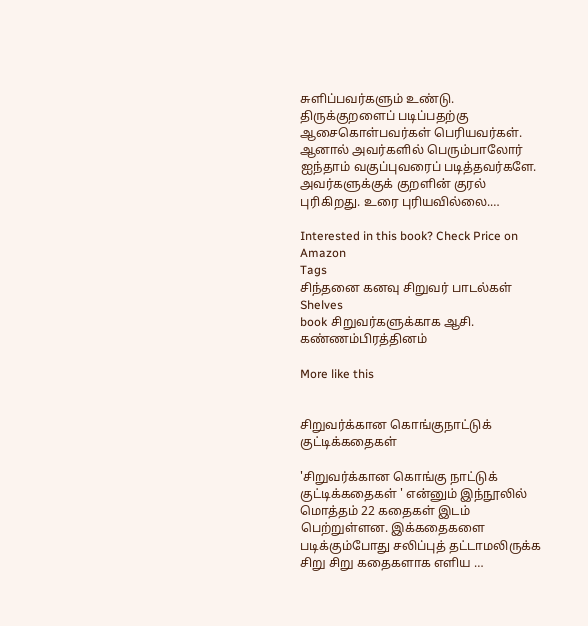சுளிப்பவர்களும் உண்டு. திருக்குறளைப் படிப்பதற்கு ஆசைகொள்பவர்கள் பெரியவர்கள். ஆனால் அவர்களில் பெரும்பாலோர் ஐந்தாம் வகுப்புவரைப் படித்தவர்களே. அவர்களுக்குக் குறளின் குரல் புரிகிறது. உரை புரியவில்லை.…

Interested in this book? Check Price on Amazon
Tags
சிந்தனை கனவு சிறுவர் பாடல்கள்
Shelves
book சிறுவர்களுக்காக ஆசி. கண்ணம்பிரத்தினம்

More like this


சிறுவர்க்கான கொங்குநாட்டுக் குட்டிக்கதைகள்

'சிறுவர்க்கான கொங்கு நாட்டுக் குட்டிக்கதைகள் ' என்னும் இந்நூலில் மொத்தம் 22 கதைகள் இடம் பெற்றுள்ளன. இக்கதைகளை படிக்கும்போது சலிப்புத் தட்டாமலிருக்க சிறு சிறு கதைகளாக எளிய …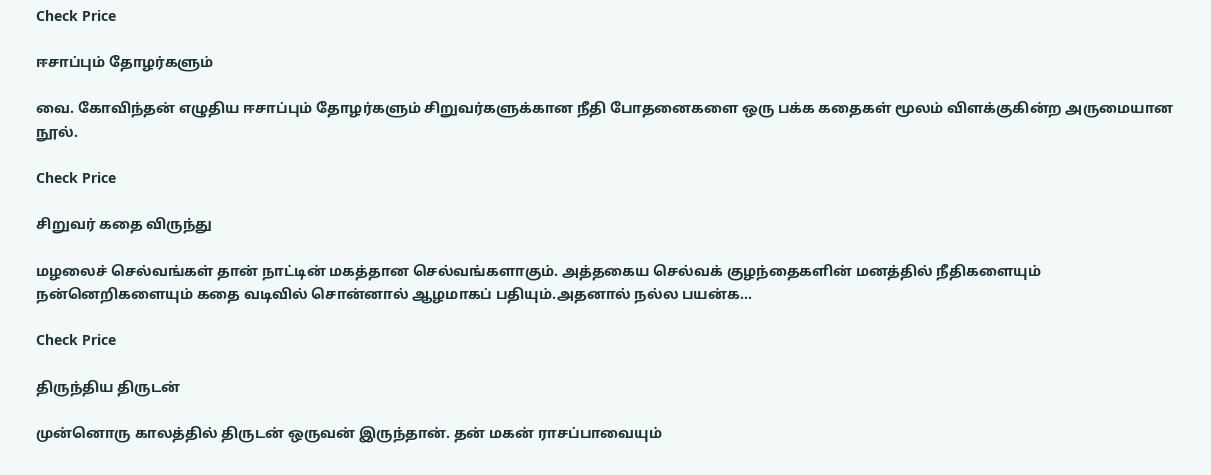Check Price

ஈசாப்பும் தோழர்களும்

வை. கோவிந்தன் எழுதிய ஈசாப்பும் தோழர்களும் சிறுவர்களுக்கான நீதி போதனைகளை ஒரு பக்க கதைகள் மூலம் விளக்குகின்ற அருமையான நூல்.

Check Price

சிறுவர் கதை விருந்து

மழலைச் செல்வங்கள் தான் நாட்டின் மகத்தான செல்வங்களாகும். அத்தகைய செல்வக் குழந்தைகளின் மனத்தில் நீதிகளையும் நன்னெறிகளையும் கதை வடிவில் சொன்னால் ஆழமாகப் பதியும்.அதனால் நல்ல பயன்க…

Check Price

திருந்திய திருடன்

முன்னொரு காலத்தில் திருடன் ஒருவன் இருந்தான். தன் மகன் ராசப்பாவையும்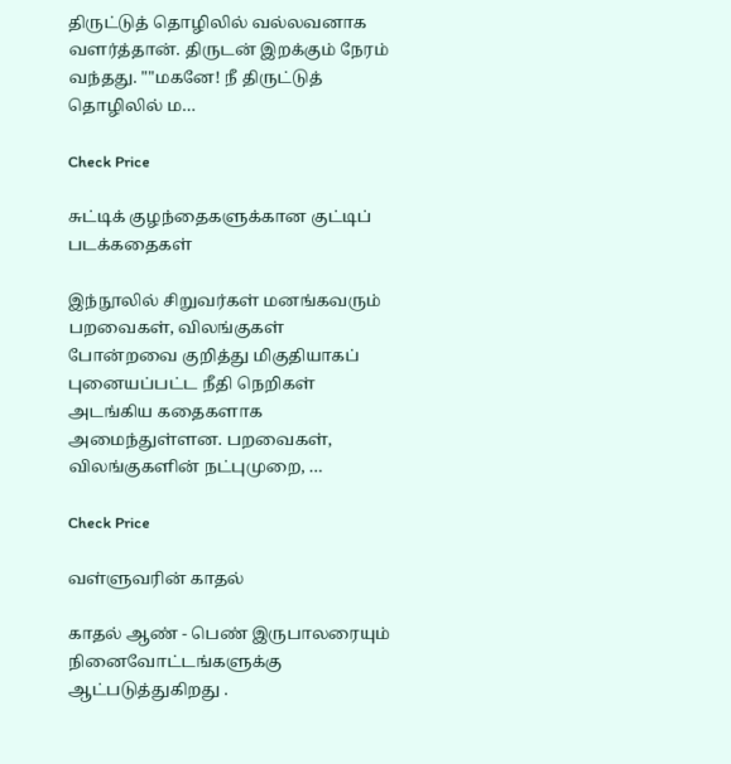திருட்டுத் தொழிலில் வல்லவனாக வளர்த்தான். திருடன் இறக்கும் நேரம் வந்தது. ""மகனே! நீ திருட்டுத் தொழிலில் ம…

Check Price

சுட்டிக் குழந்தைகளுக்கான குட்டிப் படக்கதைகள்

இந்நூலில் சிறுவர்கள் மனங்கவரும் பறவைகள், விலங்குகள் போன்றவை குறித்து மிகுதியாகப் புனையப்பட்ட நீதி நெறிகள் அடங்கிய கதைகளாக அமைந்துள்ளன. பறவைகள், விலங்குகளின் நட்புமுறை, …

Check Price

வள்ளுவரின் காதல்

காதல் ஆண் - பெண் இருபாலரையும் நினைவோட்டங்களுக்கு ஆட்படுத்துகிறது .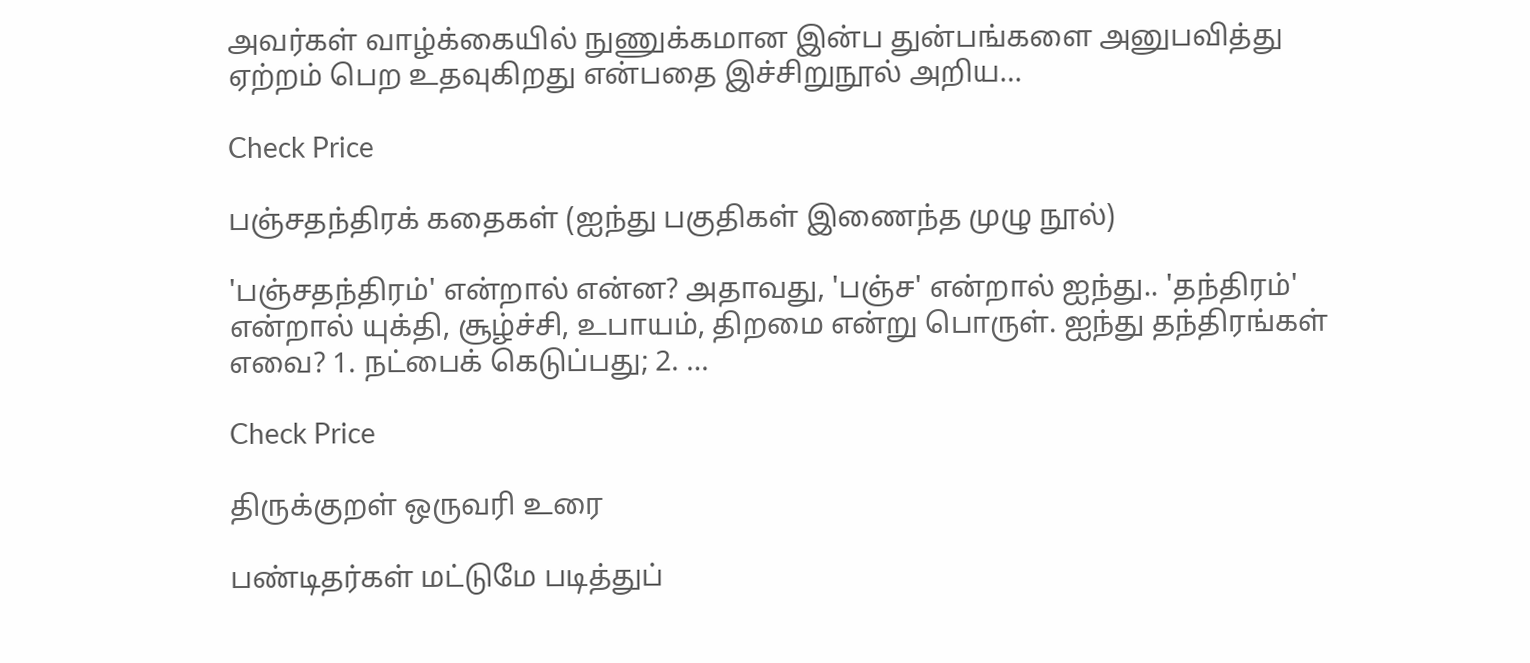அவர்கள் வாழ்க்கையில் நுணுக்கமான இன்ப துன்பங்களை அனுபவித்து ஏற்றம் பெற உதவுகிறது என்பதை இச்சிறுநூல் அறிய…

Check Price

பஞ்சதந்திரக் கதைகள் (ஐந்து பகுதிகள் இணைந்த முழு நூல்)

'பஞ்சதந்திரம்' என்றால் என்ன? அதாவது, 'பஞ்ச' என்றால் ஐந்து.. 'தந்திரம்' என்றால் யுக்தி, சூழ்ச்சி, உபாயம், திறமை என்று பொருள். ஐந்து தந்திரங்கள் எவை? 1. நட்பைக் கெடுப்பது; 2. …

Check Price

திருக்குறள் ஒருவரி உரை

பண்டிதர்கள் மட்டுமே படித்துப்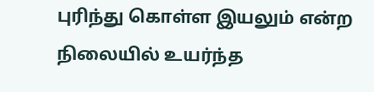புரிந்து கொள்ள இயலும் என்ற நிலையில் உயர்ந்த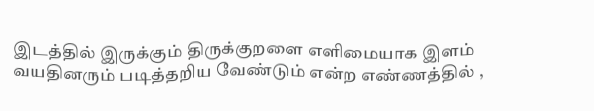இடத்தில் இருக்கும் திருக்குறளை எளிமையாக இளம் வயதினரும் படித்தறிய வேண்டும் என்ற எண்ணத்தில் ,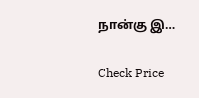நான்கு இ…

Check Price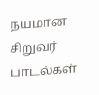நயமான சிறுவர் பாடல்கள்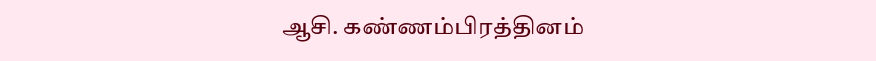ஆசி. கண்ணம்பிரத்தினம்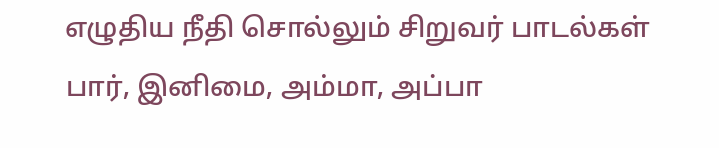எழுதிய நீதி சொல்லும் சிறுவர் பாடல்கள் பார், இனிமை, அம்மா, அப்பா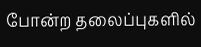போன்ற தலைப்புகளில்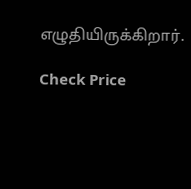எழுதியிருக்கிறார்.

Check Price